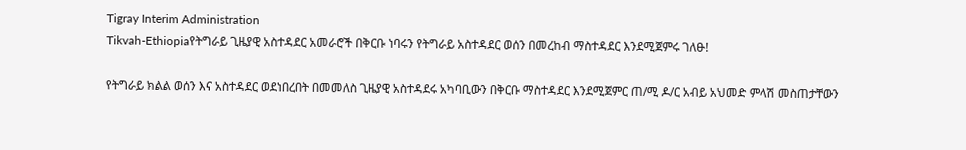Tigray Interim Administration
Tikvah-Ethiopiaየትግራይ ጊዜያዊ አስተዳደር አመራሮች በቅርቡ ነባሩን የትግራይ አስተዳደር ወሰን በመረከብ ማስተዳደር እንደሚጀምሩ ገለፁ!

የትግራይ ክልል ወሰን እና አስተዳደር ወደነበረበት በመመለስ ጊዜያዊ አስተዳደሩ አካባቢውን በቅርቡ ማስተዳደር እንደሚጀምር ጠ/ሚ ዶ/ር አብይ አህመድ ምላሽ መስጠታቸውን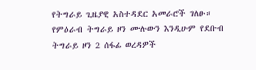የትግራይ ጊዜያዊ አስተዳደር አመራሮች ገለፁ።
የምዕራብ ትግራይ ዞን ሙሉውን እንዲሁም የደቡብ ትግራይ ዞን 2 ሰፋፊ ወረዳዎች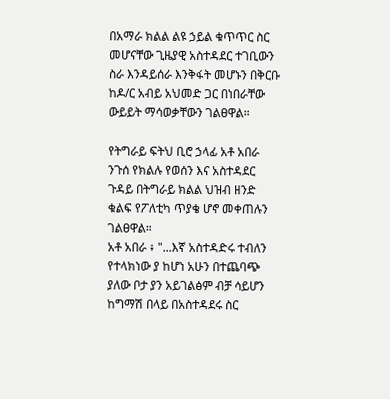በአማራ ክልል ልዩ ኃይል ቁጥጥር ስር መሆናቸው ጊዜያዊ አስተዳደር ተገቢውን ስራ እንዳይሰራ እንቅፋት መሆኑን በቅርቡ ከዶ/ር አብይ አህመድ ጋር በነበራቸው ውይይት ማሳወቃቸውን ገልፀዋል።

የትግራይ ፍትህ ቢሮ ኃላፊ አቶ አበራ ንጉሰ የክልሉ የወሰን እና አስተዳደር ጉዳይ በትግራይ ክልል ህዝብ ዘንድ ቁልፍ የፖለቲካ ጥያቄ ሆኖ መቀጠሉን ገልፀዋል።
አቶ አበራ ፥ "...እኛ አስተዳድሩ ተብለን የተላክነው ያ ከሆነ አሁን በተጨባጭ ያለው ቦታ ያን አይገልፅም ብቻ ሳይሆን ከግማሽ በላይ በአስተዳደሩ ስር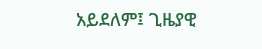አይደለም፤ ጊዜያዊ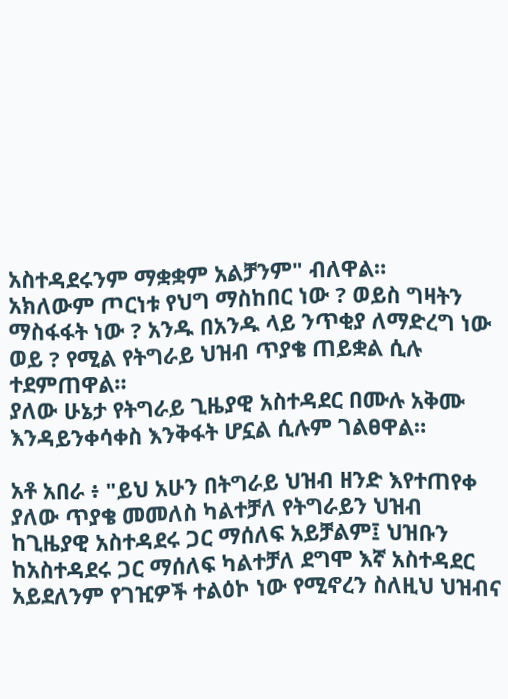አስተዳደሩንም ማቋቋም አልቻንም" ብለዋል።
አክለውም ጦርነቱ የህግ ማስከበር ነው ? ወይስ ግዛትን ማስፋፋት ነው ? አንዱ በአንዱ ላይ ንጥቂያ ለማድረግ ነው ወይ ? የሚል የትግራይ ህዝብ ጥያቄ ጠይቋል ሲሉ ተደምጠዋል።
ያለው ሁኔታ የትግራይ ጊዜያዊ አስተዳደር በሙሉ አቅሙ እንዳይንቀሳቀስ እንቅፋት ሆኗል ሲሉም ገልፀዋል።

አቶ አበራ ፥ "ይህ አሁን በትግራይ ህዝብ ዘንድ እየተጠየቀ ያለው ጥያቄ መመለስ ካልተቻለ የትግራይን ህዝብ ከጊዜያዊ አስተዳደሩ ጋር ማሰለፍ አይቻልም፤ ህዝቡን ከአስተዳደሩ ጋር ማሰለፍ ካልተቻለ ደግሞ እኛ አስተዳደር አይደለንም የገዢዎች ተልዕኮ ነው የሚኖረን ስለዚህ ህዝብና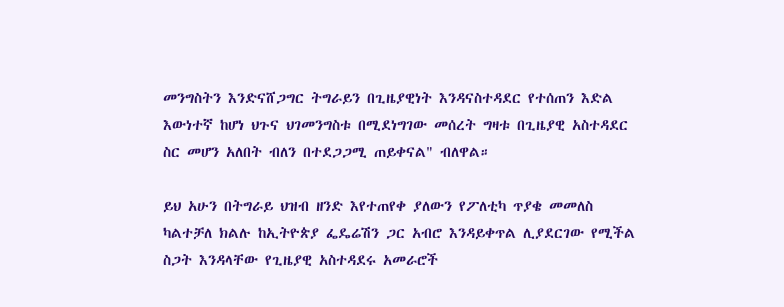መንግስትን እንድናሸጋግር ትግራይን በጊዜያዊነት እንዳናስተዳደር የተሰጠን እድል እውነተኛ ከሆነ ህጉና ህገመንግስቱ በሚደነግገው መሰረት ግዛቱ በጊዜያዊ አስተዳደር ስር መሆን አለበት ብለን በተደጋጋሚ ጠይቀናል" ብለዋል።

ይህ አሁን በትግራይ ህዝብ ዘንድ እየተጠየቀ ያለውን የፖለቲካ ጥያቄ መመለስ ካልተቻለ ክልሉ ከኢትዮጵያ ፌዴሬሽን ጋር አብሮ እንዳይቀጥል ሊያደርገው የሚችል ስጋት እንዳላቸው የጊዜያዊ አስተዳደሩ አመራሮች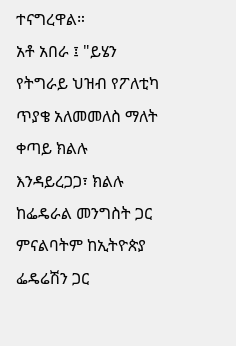ተናግረዋል።
አቶ አበራ ፤ "ይሄን የትግራይ ህዝብ የፖለቲካ ጥያቄ አለመመለስ ማለት ቀጣይ ክልሉ እንዳይረጋጋ፣ ክልሉ ከፌዴራል መንግስት ጋር ምናልባትም ከኢትዮጵያ ፌዴሬሽን ጋር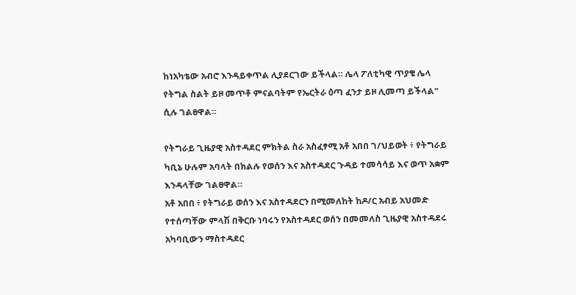ከነአካቴው አብሮ እንዳይቀጥል ሊያደርገው ይችላል። ሌላ ፖለቲካዊ ጥያቄ ሌላ የትግል ስልት ይዞ መጥቶ ምናልባትም የኤርትራ ዕጣ ፈንታ ይዞ ሊመጣ ይችላል" ሲሉ ገልፀዋል።

የትግራይ ጊዜያዊ አስተዳደር ምክትል ስራ አስፈፃሚ አቶ አበበ ገ/ህይወት ፥ የትግራይ ካቢኔ ሁሉም አባላት በክልሉ የወሰን እና አስተዳደር ጉዳይ ተመሳሳይ እና ወጥ አቋም እንዳላቸው ገልፀዋል።
አቶ አበበ ፥ የትግራይ ወሰን እና አስተዳደርን በሚመለከት ከዶ/ር አብይ አህመድ የተሰጣቸው ምላሽ በቅርቡ ነባሩን የአስተዳደር ወሰን በመመለስ ጊዜያዊ አስተዳደሩ አካባቢውን ማስተዳደር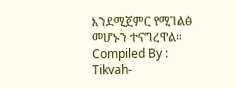እንደሚጀምር የሚገልፅ መሆኑን ተናግረዋል።
Compiled By : Tikvah-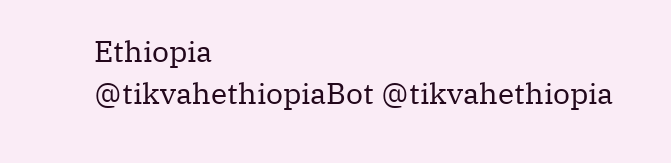Ethiopia
@tikvahethiopiaBot @tikvahethiopia